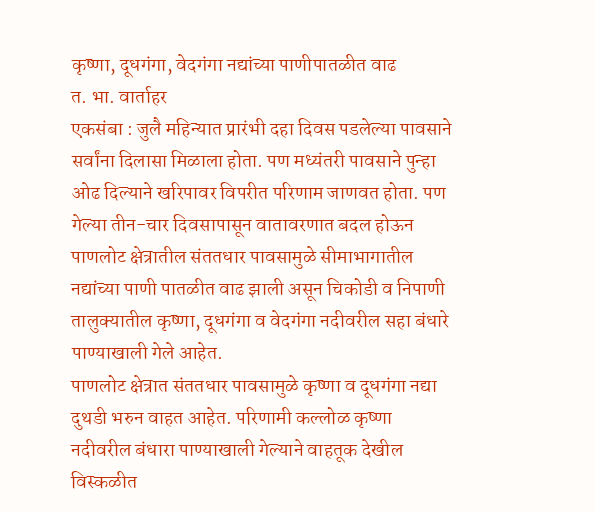कृष्णा, दूधगंगा, वेदगंगा नद्यांच्या पाणीपातळीत वाढ
त. भा. वार्ताहर
एकसंबा : जुलै महिन्यात प्रारंभी दहा दिवस पडलेल्या पावसाने सर्वांना दिलासा मिळाला होता. पण मध्यंतरी पावसाने पुन्हा ओढ दिल्याने खरिपावर विपरीत परिणाम जाणवत होता. पण गेल्या तीन-चार दिवसापासून वातावरणात बदल होऊन पाणलोट क्षेत्रातील संततधार पावसामुळे सीमाभागातील नद्यांच्या पाणी पातळीत वाढ झाली असून चिकोडी व निपाणी तालुक्यातील कृष्णा, दूधगंगा व वेदगंगा नदीवरील सहा बंधारे पाण्याखाली गेले आहेत.
पाणलोट क्षेत्रात संततधार पावसामुळे कृष्णा व दूधगंगा नद्या दुथडी भरुन वाहत आहेत. परिणामी कल्लोळ कृष्णा नदीवरील बंधारा पाण्याखाली गेल्याने वाहतूक देखील विस्कळीत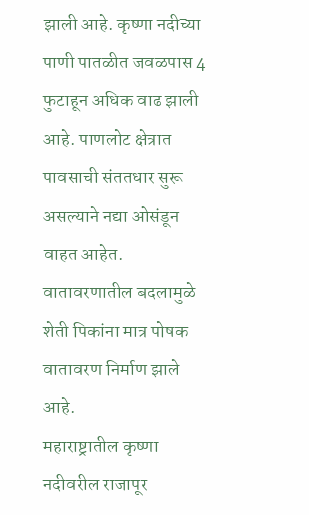झाली आहे. कृष्णा नदीच्या पाणी पातळीत जवळपास 4 फुटाहून अधिक वाढ झाली आहे. पाणलोट क्षेत्रात पावसाची संततधार सुरू असल्याने नद्या ओसंडून वाहत आहेत. वातावरणातील बदलामुळे शेती पिकांना मात्र पोषक वातावरण निर्माण झाले आहे.
महाराष्ट्रातील कृष्णा नदीवरील राजापूर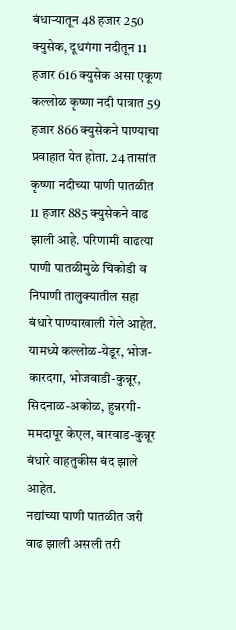बंधाऱ्यातून 48 हजार 250 क्युसेक, दूधगंगा नदीतून 11 हजार 616 क्युसेक असा एकूण कल्लोळ कृष्णा नदी पात्रात 59 हजार 866 क्युसेकने पाण्याचा प्रवाहात येत होता. 24 तासांत कृष्णा नदीच्या पाणी पातळीत 11 हजार 885 क्युसेकने वाढ झाली आहे. परिणामी वाढत्या पाणी पातळीमुळे चिकोडी व निपाणी तालुक्यातील सहा बंधारे पाण्याखाली गेले आहेत. यामध्ये कल्लोळ-येडूर, भोज-कारदगा, भोजवाडी-कुन्नूर, सिदनाळ-अकोळ, हुन्नरगी-ममदापूर केएल, बारवाड-कुन्नूर बंधारे वाहतुकीस बंद झाले आहेत.
नद्यांच्या पाणी पातळीत जरी वाढ झाली असली तरी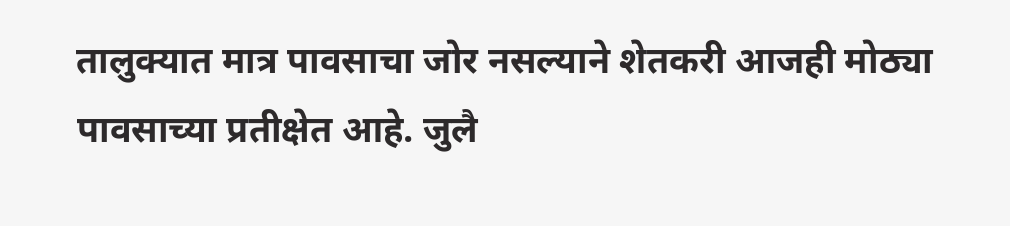तालुक्यात मात्र पावसाचा जोर नसल्याने शेतकरी आजही मोठ्या पावसाच्या प्रतीक्षेत आहे. जुलै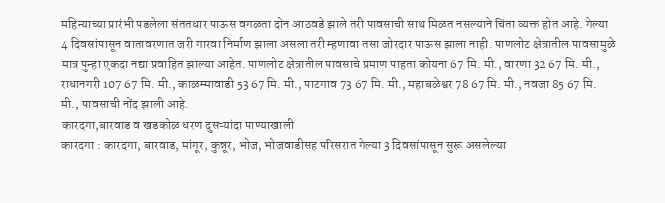महिन्याच्या प्रारंभी पडलेला संततधार पाऊस वगळता दोन आठवडे झाले तरी पावसाची साथ मिळत नसल्याने चिंता व्यक्त होत आहे. गेल्या 4 दिवसांपासून वातावरणात जरी गारवा निर्माण झाला असला तरी म्हणावा तसा जोरदार पाऊस झाला नाही. पाणलोट क्षेत्रातील पावसामुळे मात्र पुन्हा एकदा नद्या प्रवाहित झाल्या आहेत. पाणलोट क्षेत्रातील पावसाचे प्रमाण पाहता कोयना 67 मि. मी., वारणा 32 67 मि. मी., राधानगरी 107 67 मि. मी., काळम्मावाडी 53 67 मि. मी., पाटगाव 73 67 मि. मी., महाबळेश्वर 78 67 मि. मी., नवजा 85 67 मि. मी., पावसाची नोंद झाली आहे.
कारदगा,बारवाड व खडकोळ धरण दुसऱ्यांदा पाण्याखाली
कारदगा : कारदगा, बारवाड, मांगूर, कुन्नूर, भोज, भोजवाडीसह परिसरात गेल्या 3 दिवसांपासून सुरू असलेल्या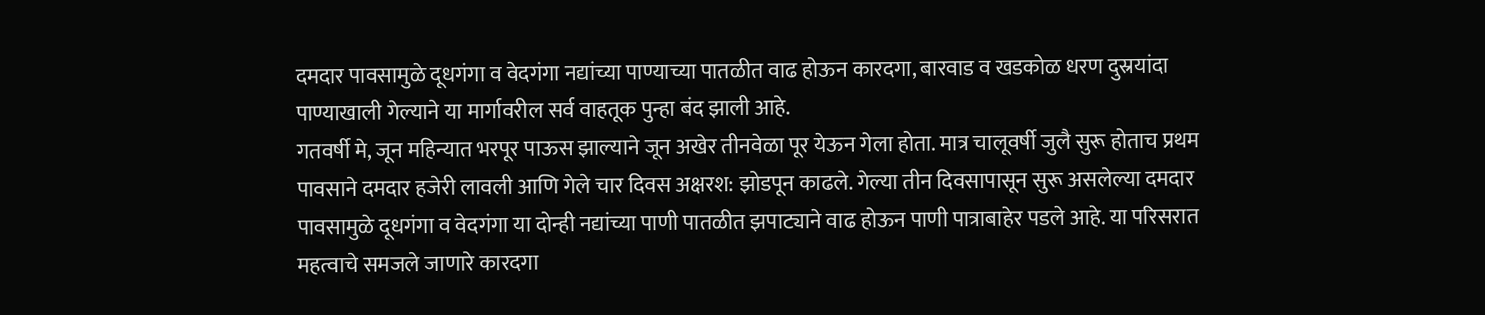दमदार पावसामुळे दूधगंगा व वेदगंगा नद्यांच्या पाण्याच्या पातळीत वाढ होऊन कारदगा, बारवाड व खडकोळ धरण दुस्रयांदा पाण्याखाली गेल्याने या मार्गावरील सर्व वाहतूक पुन्हा बंद झाली आहे.
गतवर्षी मे, जून महिन्यात भरपूर पाऊस झाल्याने जून अखेर तीनवेळा पूर येऊन गेला होता. मात्र चालूवर्षी जुलै सुरू होताच प्रथम पावसाने दमदार हजेरी लावली आणि गेले चार दिवस अक्षरश: झोडपून काढले. गेल्या तीन दिवसापासून सुरू असलेल्या दमदार पावसामुळे दूधगंगा व वेदगंगा या दोन्ही नद्यांच्या पाणी पातळीत झपाट्याने वाढ होऊन पाणी पात्राबाहेर पडले आहे. या परिसरात महत्वाचे समजले जाणारे कारदगा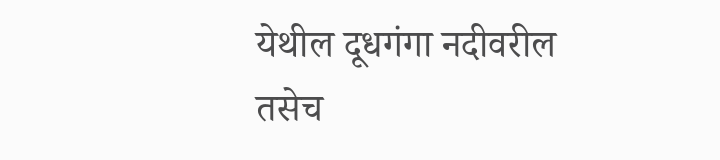येथील दूधगंगा नदीवरील तसेच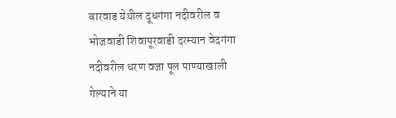बारवाड येथील दूधगंगा नदीवरील व भोजवाडी शिवापूरवाडी दरम्यान वेदगंगा नदीवरील धरण वजा पूल पाण्याखाली गेल्याने या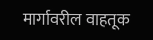मार्गावरील वाहतूक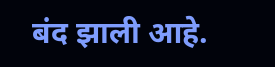बंद झाली आहे.